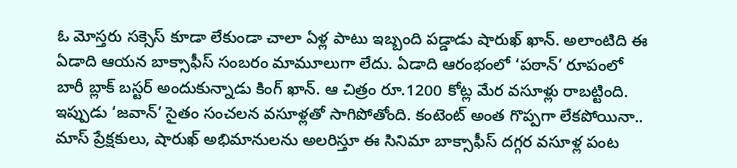ఓ మోస్తరు సక్సెస్ కూడా లేకుండా చాలా ఏళ్ల పాటు ఇబ్బంది పడ్డాడు షారుఖ్ ఖాన్. అలాంటిది ఈ ఏడాది ఆయన బాక్సాఫీస్ సంబరం మామూలుగా లేదు. ఏడాది ఆరంభంలో ‘పఠాన్’ రూపంలో బారీ బ్లాక్ బస్టర్ అందుకున్నాడు కింగ్ ఖాన్. ఆ చిత్రం రూ.1200 కోట్ల మేర వసూళ్లు రాబట్టింది. ఇప్పుడు ‘జవాన్’ సైతం సంచలన వసూళ్లతో సాగిపోతోంది. కంటెంట్ అంత గొప్పగా లేకపోయినా.. మాస్ ప్రేక్షకులు, షారుఖ్ అభిమానులను అలరిస్తూ ఈ సినిమా బాక్సాఫీస్ దగ్గర వసూళ్ల పంట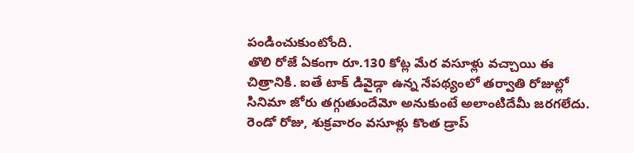పండించుకుంటోంది.
తొలి రోజే ఏకంగా రూ.130 కోట్ల మేర వసూళ్లు వచ్చాయి ఈ చిత్రానికి. ఐతే టాక్ డివైడ్గా ఉన్న నేపథ్యంలో తర్వాతి రోజుల్లో సినిమా జోరు తగ్గుతుందేమో అనుకుంటే అలాంటిదేమీ జరగలేదు. రెండో రోజు, శుక్రవారం వసూళ్లు కొంత డ్రాప్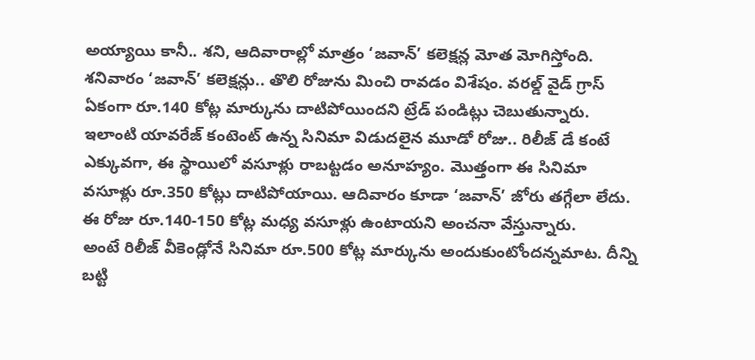అయ్యాయి కానీ.. శని, ఆదివారాల్లో మాత్రం ‘జవాన్’ కలెక్షన్ల మోత మోగిస్తోంది. శనివారం ‘జవాన్’ కలెక్షన్లు.. తొలి రోజును మించి రావడం విశేషం. వరల్డ్ వైడ్ గ్రాస్ ఏకంగా రూ.140 కోట్ల మార్కును దాటిపోయిందని ట్రేడ్ పండిట్లు చెబుతున్నారు.
ఇలాంటి యావరేజ్ కంటెంట్ ఉన్న సినిమా విడుదలైన మూడో రోజు.. రిలీజ్ డే కంటే ఎక్కువగా, ఈ స్థాయిలో వసూళ్లు రాబట్టడం అనూహ్యం. మొత్తంగా ఈ సినిమా వసూళ్లు రూ.350 కోట్లు దాటిపోయాయి. ఆదివారం కూడా ‘జవాన్’ జోరు తగ్గేలా లేదు. ఈ రోజు రూ.140-150 కోట్ల మధ్య వసూళ్లు ఉంటాయని అంచనా వేస్తున్నారు.
అంటే రిలీజ్ వీకెండ్లోనే సినిమా రూ.500 కోట్ల మార్కును అందుకుంటోందన్నమాట. దీన్ని బట్టి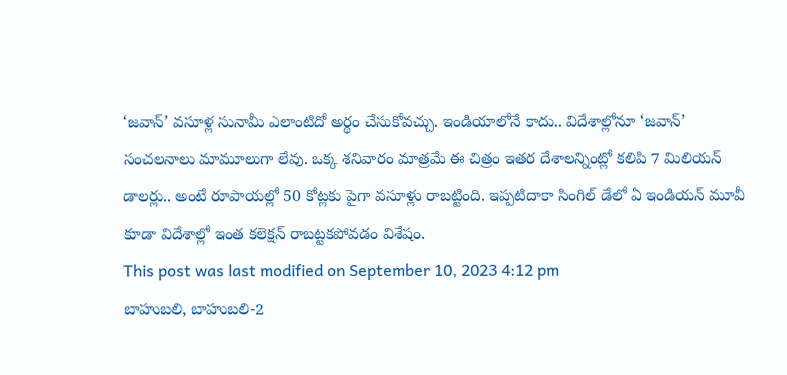‘జవాన్’ వసూళ్ల సునామీ ఎలాంటిదో అర్థం చేసుకోవచ్చు. ఇండియాలోనే కాదు.. విదేశాల్లోనూ ‘జవాన్’ సంచలనాలు మామూలుగా లేవు. ఒక్క శనివారం మాత్రమే ఈ చిత్రం ఇతర దేశాలన్నింట్లో కలిపి 7 మిలియన్ డాలర్లు.. అంటే రూపాయల్లో 50 కోట్లకు పైగా వసూళ్లు రాబట్టింది. ఇప్పటిదాకా సింగిల్ డేలో ఏ ఇండియన్ మూవీ కూడా విదేశాల్లో ఇంత కలెక్షన్ రాబట్టకపోవడం విశేషం.
This post was last modified on September 10, 2023 4:12 pm
బాహుబలి, బాహుబలి-2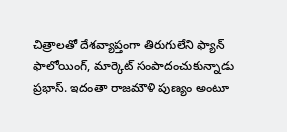చిత్రాలతో దేశవ్యాప్తంగా తిరుగులేని ఫ్యాన్ ఫాలోయింగ్, మార్కెట్ సంపాదంచుకున్నాడు ప్రభాస్. ఇదంతా రాజమౌళి పుణ్యం అంటూ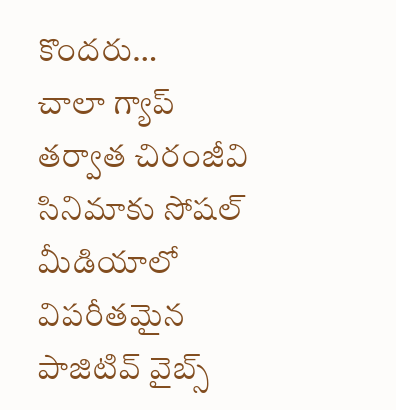కొందరు…
చాలా గ్యాప్ తర్వాత చిరంజీవి సినిమాకు సోషల్ మీడియాలో విపరీతమైన పాజిటివ్ వైబ్స్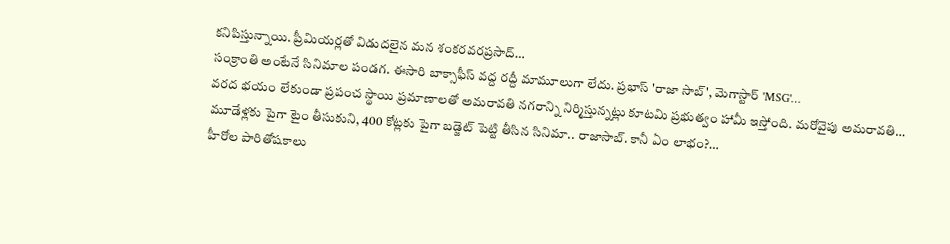కనిపిస్తున్నాయి. ప్రీమియర్లతో విడుదలైన మన శంకరవరప్రసాద్…
సంక్రాంతి అంటేనే సినిమాల పండగ. ఈసారి బాక్సాఫీస్ వద్ద రద్దీ మామూలుగా లేదు. ప్రభాస్ 'రాజా సాబ్', మెగాస్టార్ 'MSG'…
వరద భయం లేకుండా ప్రపంచ స్థాయి ప్రమాణాలతో అమరావతి నగరాన్ని నిర్మిస్తున్నట్లు కూటమి ప్రభుత్వం హామీ ఇస్తోంది. మరోవైపు అమరావతి…
మూడేళ్లకు పైగా టైం తీసుకుని, 400 కోట్లకు పైగా బడ్జెట్ పెట్టి తీసిన సినిమా.. రాజాసాబ్. కానీ ఏం లాభం?…
హీరోల పారితోషకాలు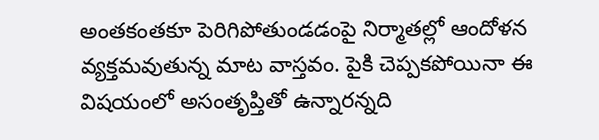అంతకంతకూ పెరిగిపోతుండడంపై నిర్మాతల్లో ఆందోళన వ్యక్తమవుతున్న మాట వాస్తవం. పైకి చెప్పకపోయినా ఈ విషయంలో అసంతృప్తితో ఉన్నారన్నది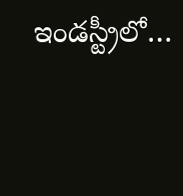ఇండస్ట్రీలో…